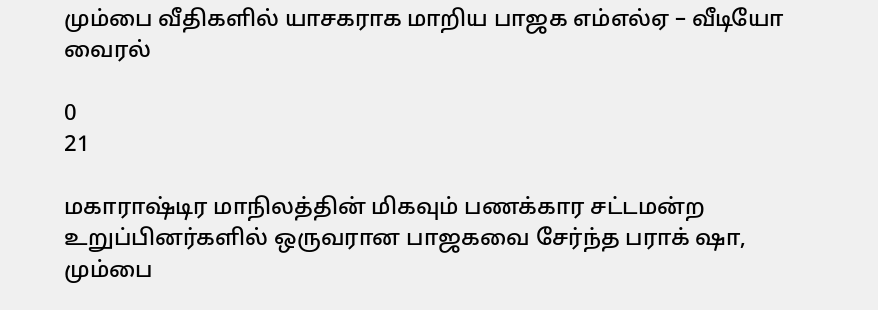மும்பை வீதிகளில் யாசகராக மாறிய பாஜக எம்எல்ஏ – வீடியோ வைரல்

0
21

மகாராஷ்டிர மாநிலத்தின் மிகவும் பணக்கார சட்டமன்ற உறுப்பினர்களில் ஒருவரான பாஜகவை சேர்ந்த பராக் ஷா, மும்பை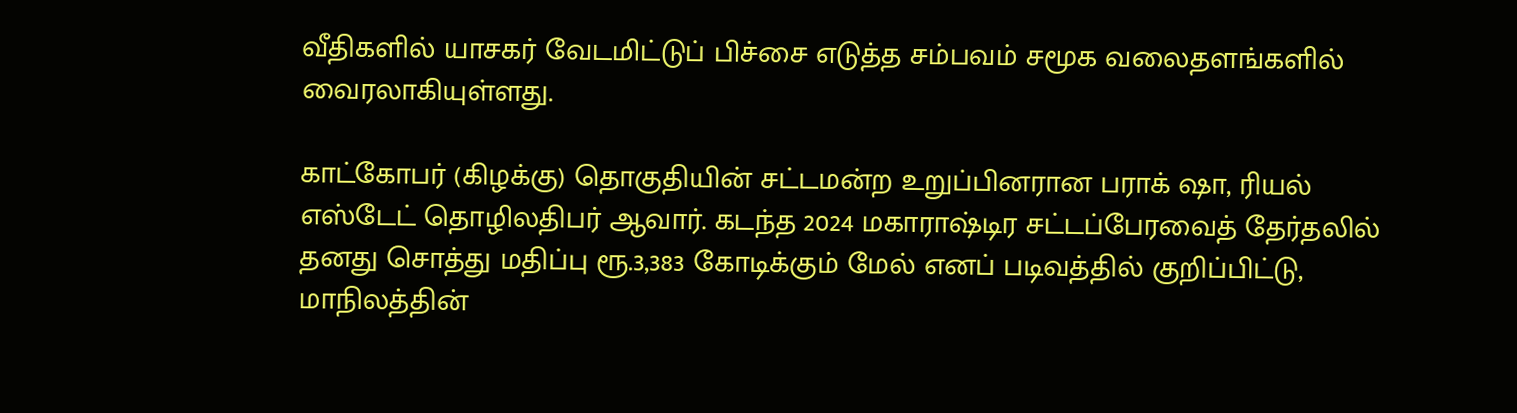வீதிகளில் யாசகர் வேடமிட்டுப் பிச்சை எடுத்த சம்பவம் சமூக வலைதளங்களில் வைரலாகியுள்ளது.

காட்கோபர் (கிழக்கு) தொகுதியின் சட்டமன்ற உறுப்பினரான பராக் ஷா, ரியல் எஸ்டேட் தொழிலதிபர் ஆவார். கடந்த 2024 மகாராஷ்டிர சட்டப்பேரவைத் தேர்தலில் தனது சொத்து மதிப்பு ரூ.3,383 கோடிக்கும் மேல் எனப் படிவத்தில் குறிப்பிட்டு, மாநிலத்தின்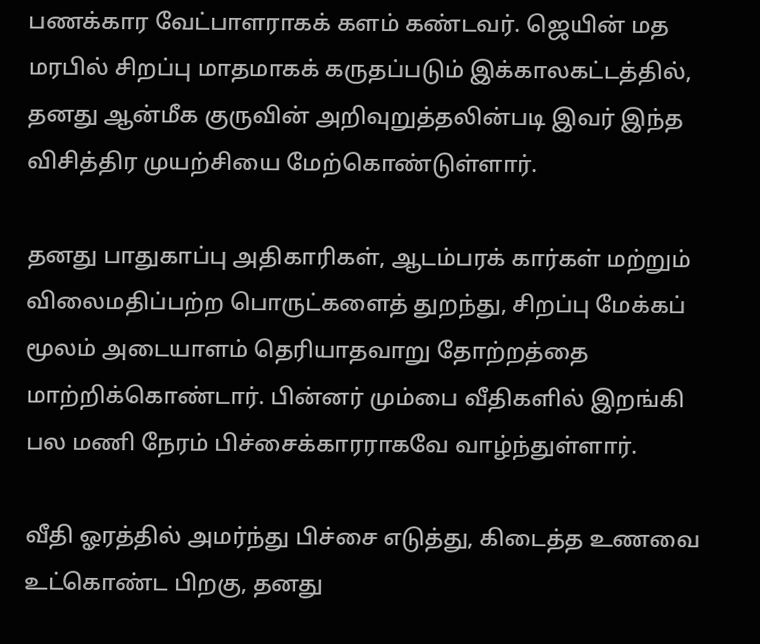பணக்கார வேட்பாளராகக் களம் கண்டவர். ஜெயின் மத மரபில் சிறப்பு மாதமாகக் கருதப்படும் இக்காலகட்டத்தில், தனது ஆன்மீக குருவின் அறிவுறுத்தலின்படி இவர் இந்த விசித்திர முயற்சியை மேற்கொண்டுள்ளார்.

தனது பாதுகாப்பு அதிகாரிகள், ஆடம்பரக் கார்கள் மற்றும் விலைமதிப்பற்ற பொருட்களைத் துறந்து, சிறப்பு மேக்கப் மூலம் அடையாளம் தெரியாதவாறு தோற்றத்தை மாற்றிக்கொண்டார். பின்னர் மும்பை வீதிகளில் இறங்கி பல மணி நேரம் பிச்சைக்காரராகவே வாழ்ந்துள்ளார்.

வீதி ஓரத்தில் அமர்ந்து பிச்சை எடுத்து, கிடைத்த உணவை உட்கொண்ட பிறகு, தனது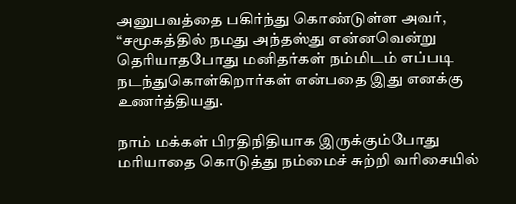அனுபவத்தை பகிர்ந்து கொண்டுள்ள அவர், “சமூகத்தில் நமது அந்தஸ்து என்னவென்று தெரியாதபோது மனிதர்கள் நம்மிடம் எப்படி நடந்துகொள்கிறார்கள் என்பதை இது எனக்கு உணர்த்தியது.

நாம் மக்கள் பிரதிநிதியாக இருக்கும்போது மரியாதை கொடுத்து நம்மைச் சுற்றி வரிசையில்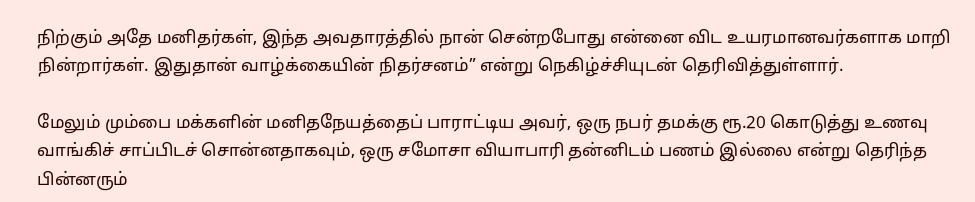நிற்கும் அதே மனிதர்கள், இந்த அவதாரத்தில் நான் சென்றபோது என்னை விட உயரமானவர்களாக மாறி நின்றார்கள். இதுதான் வாழ்க்கையின் நிதர்சனம்” என்று நெகிழ்ச்சியுடன் தெரிவித்துள்ளார்.

மேலும் மும்பை மக்களின் மனிதநேயத்தைப் பாராட்டிய அவர், ஒரு நபர் தமக்கு ரூ.20 கொடுத்து உணவு வாங்கிச் சாப்பிடச் சொன்னதாகவும், ஒரு சமோசா வியாபாரி தன்னிடம் பணம் இல்லை என்று தெரிந்த பின்னரும்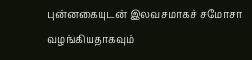புன்னகையுடன் இலவசமாகச் சமோசா வழங்கியதாகவும்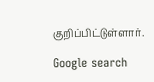குறிப்பிட்டுள்ளார்.

Google search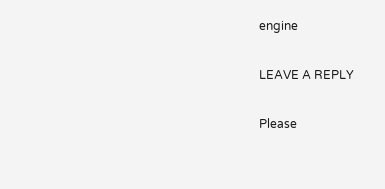engine

LEAVE A REPLY

Please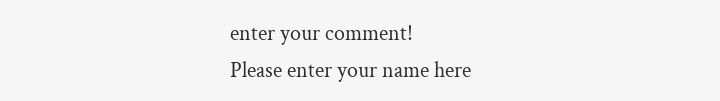enter your comment!
Please enter your name here